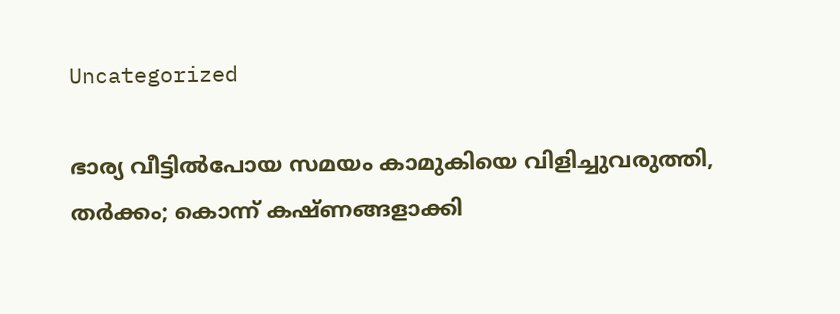Uncategorized

ഭാര്യ വീട്ടിൽപോയ സമയം കാമുകിയെ വിളിച്ചുവരുത്തി, തർക്കം; കൊന്ന് കഷ്ണ‌ങ്ങളാക്കി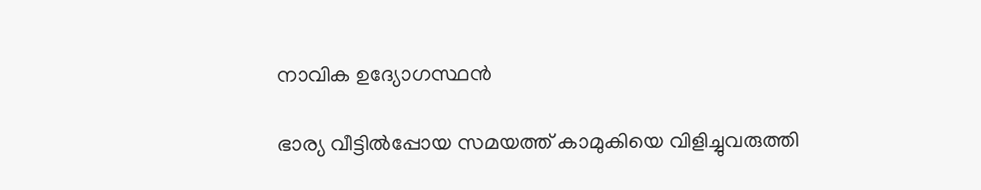നാവിക ഉദ്യോഗസ്ഥൻ

ഭാര്യ വീട്ടിൽപ്പോയ സമയത്ത് കാമുകിയെ വിളിച്ചുവരുത്തി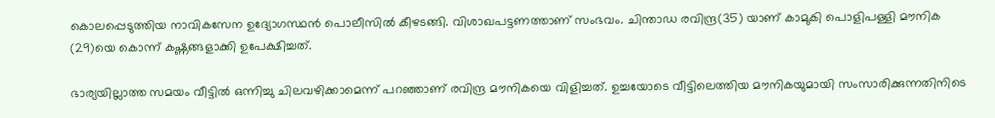കൊലപ്പെടുത്തിയ നാവികസേന ഉദ്യോഗസ്ഥൻ പൊലീസിൽ കീഴടങ്ങി. വിശാഖപട്ടണത്താണ് സംഭവം. ചിന്താഡ രവിന്ദ്ര(35) യാണ് കാമുകി പൊളിപള്ളി മൗനിക (29)യെ കൊന്ന് കഷ്ണങ്ങളാക്കി ഉപേക്ഷിച്ചത്.

ഭാര്യയില്ലാത്ത സമയം വീട്ടിൽ ഒന്നിച്ചു ചിലവഴിക്കാമെന്ന് പറഞ്ഞാണ് രവിന്ദ്ര മൗനികയെ വിളിച്ചത്. ഉച്ചയോടെ വീട്ടിലെത്തിയ മൗനികയുമായി സംസാരിക്കുന്നതിനിടെ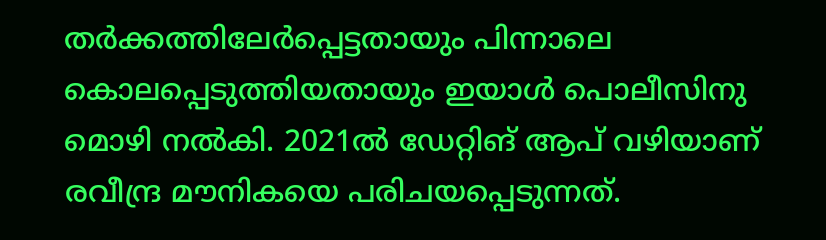തർക്കത്തിലേർപ്പെട്ടതായും പിന്നാലെ കൊലപ്പെടുത്തിയതായും ഇയാൾ പൊലീസിനു മൊഴി നൽകി. 2021ൽ ഡേറ്റിങ് ആപ് വഴിയാണ് രവീന്ദ്ര മൗനികയെ പരിചയപ്പെടുന്നത്.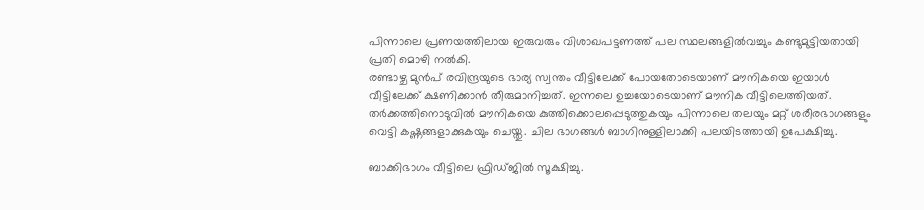പിന്നാലെ പ്രണയത്തിലായ ഇരുവരും വിശാഖപട്ടണത്ത് പല സ്ഥലങ്ങളിൽവച്ചും കണ്ടുമുട്ടിയതായി പ്രതി മൊഴി നൽകി.
രണ്ടാഴ്ച മുൻപ് രവിന്ദ്രയുടെ ഭാര്യ സ്വന്തം വീട്ടിലേക്ക് പോയതോടെയാണ് മൗനികയെ ഇയാൾ വീട്ടിലേക്ക് ക്ഷണിക്കാൻ തീരുമാനിച്ചത്. ഇന്നലെ ഉച്ചയോടെയാണ് മൗനിക വീട്ടിലെത്തിയത്. തർക്കത്തിനൊടുവിൽ മൗനികയെ കുത്തിക്കൊലപ്പെടുത്തുകയും പിന്നാലെ തലയും മറ്റ് ശരീരഭാഗങ്ങളും വെട്ടി കഷ്ണങ്ങളാക്കുകയും ചെയ്തു. ചില ഭാഗങ്ങൾ ബാഗിനുള്ളിലാക്കി പലയിടത്തായി ഉപേക്ഷിച്ചു.

ബാക്കിഭാഗം വീട്ടിലെ ഫ്രിഡ്‌ജിൽ സൂക്ഷിച്ചു.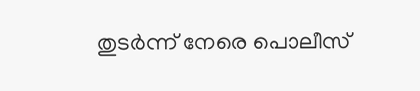തുടർന്ന് നേരെ പൊലീസ്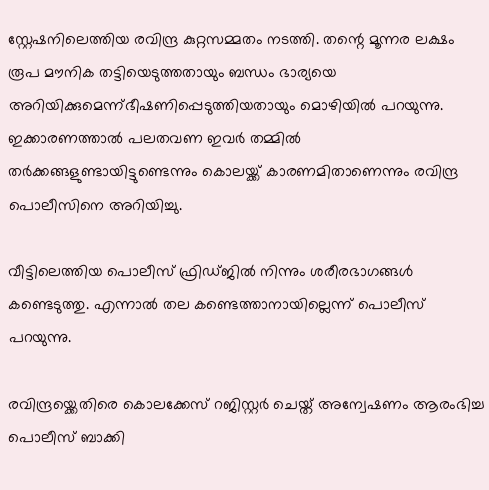സ്റ്റേഷനിലെത്തിയ രവിന്ദ്ര കുറ്റസമ്മതം നടത്തി. തന്റെ മൂന്നര ലക്ഷം രൂപ മൗനിക തട്ടിയെടുത്തതായും ബന്ധം ഭാര്യയെ അറിയിക്കുമെന്ന്ഭീഷണിപ്പെടുത്തിയതായും മൊഴിയിൽ പറയുന്നു. ഇക്കാരണത്താൽ പലതവണ ഇവർ തമ്മിൽ തർക്കങ്ങളുണ്ടായിട്ടുണ്ടെന്നും കൊലയ്ക്ക് കാരണമിതാണെന്നും രവിന്ദ്ര പൊലീസിനെ അറിയിച്ചു.

വീട്ടിലെത്തിയ പൊലീസ് ഫ്രിഡ്‌ജിൽ നിന്നും ശരീരഭാഗങ്ങൾ കണ്ടെടുത്തു. എന്നാൽ തല കണ്ടെത്താനായില്ലെന്ന് പൊലീസ് പറയുന്നു.

രവിന്ദ്രയ്ക്കെതിരെ കൊലക്കേസ് റജിസ്റ്റർ ചെയ്ത് അന്വേഷണം ആരംഭിച്ച പൊലീസ് ബാക്കി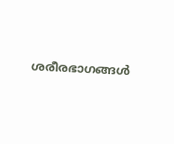ശരീരഭാഗങ്ങൾ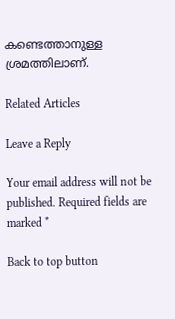കണ്ടെത്താനുള്ള ശ്രമത്തിലാണ്.

Related Articles

Leave a Reply

Your email address will not be published. Required fields are marked *

Back to top button